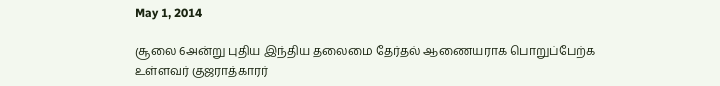May 1, 2014

சூலை 6அன்று புதிய இந்திய தலைமை தேர்தல் ஆணையராக பொறுப்பேற்க உள்ளவர் குஜராத்காரர்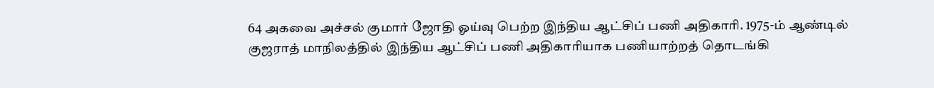64 அகவை அச்சல் குமார் ஜோதி ஓய்வு பெற்ற இந்திய ஆட்சிப் பணி அதிகாரி. 1975-ம் ஆண்டில் குஜராத் மாநிலத்தில் இந்திய ஆட்சிப் பணி அதிகாரியாக பணியாற்றத் தொடங்கி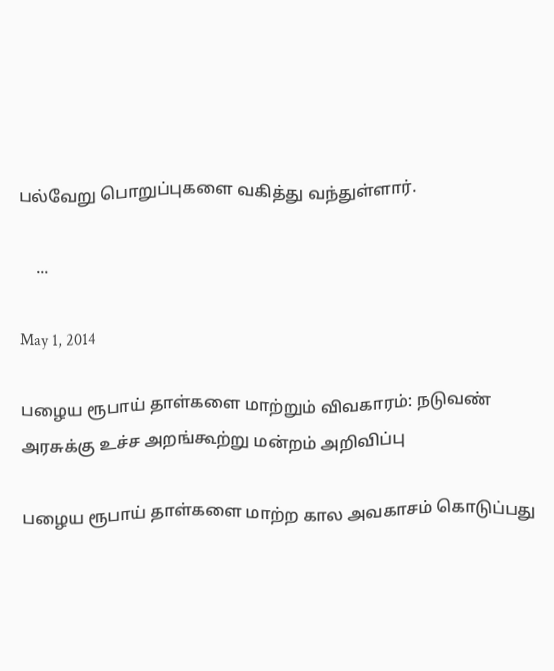பல்வேறு பொறுப்புகளை வகித்து வந்துள்ளார்.

    ...

May 1, 2014

பழைய ரூபாய் தாள்களை மாற்றும் விவகாரம்: நடுவண் அரசுக்கு உச்ச அறங்கூற்று மன்றம் அறிவிப்பு

பழைய ரூபாய் தாள்களை மாற்ற கால அவகாசம் கொடுப்பது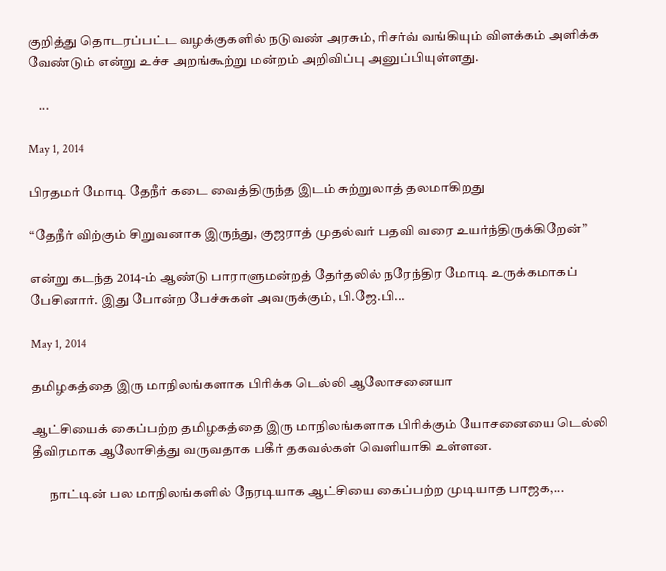குறித்து தொடரப்பட்ட வழக்குகளில் நடுவண் அரசும், ரிசர்வ் வங்கியும் விளக்கம் அளிக்க வேண்டும் என்று உச்ச அறங்கூற்று மன்றம் அறிவிப்பு அனுப்பியுள்ளது.

    ...

May 1, 2014

பிரதமர் மோடி தேநீர் கடை வைத்திருந்த இடம் சுற்றுலாத் தலமாகிறது

“தேநீர் விற்கும் சிறுவனாக இருந்து, குஜராத் முதல்வர் பதவி வரை உயர்ந்திருக்கிறேன்”

என்று கடந்த 2014-ம் ஆண்டு பாராளுமன்றத் தேர்தலில் நரேந்திர மோடி உருக்கமாகப் பேசினார். இது போன்ற பேச்சுகள் அவருக்கும், பி.ஜே.பி...

May 1, 2014

தமிழகத்தை இரு மாநிலங்களாக பிரிக்க டெல்லி ஆலோசனையா

ஆட்சியைக் கைப்பற்ற தமிழகத்தை இரு மாநிலங்களாக பிரிக்கும் யோசனையை டெல்லி தீவிரமாக ஆலோசித்து வருவதாக பகீர் தகவல்கள் வெளியாகி உள்ளன.

      நாட்டின் பல மாநிலங்களில் நேரடியாக ஆட்சியை கைப்பற்ற முடியாத பாஜக,...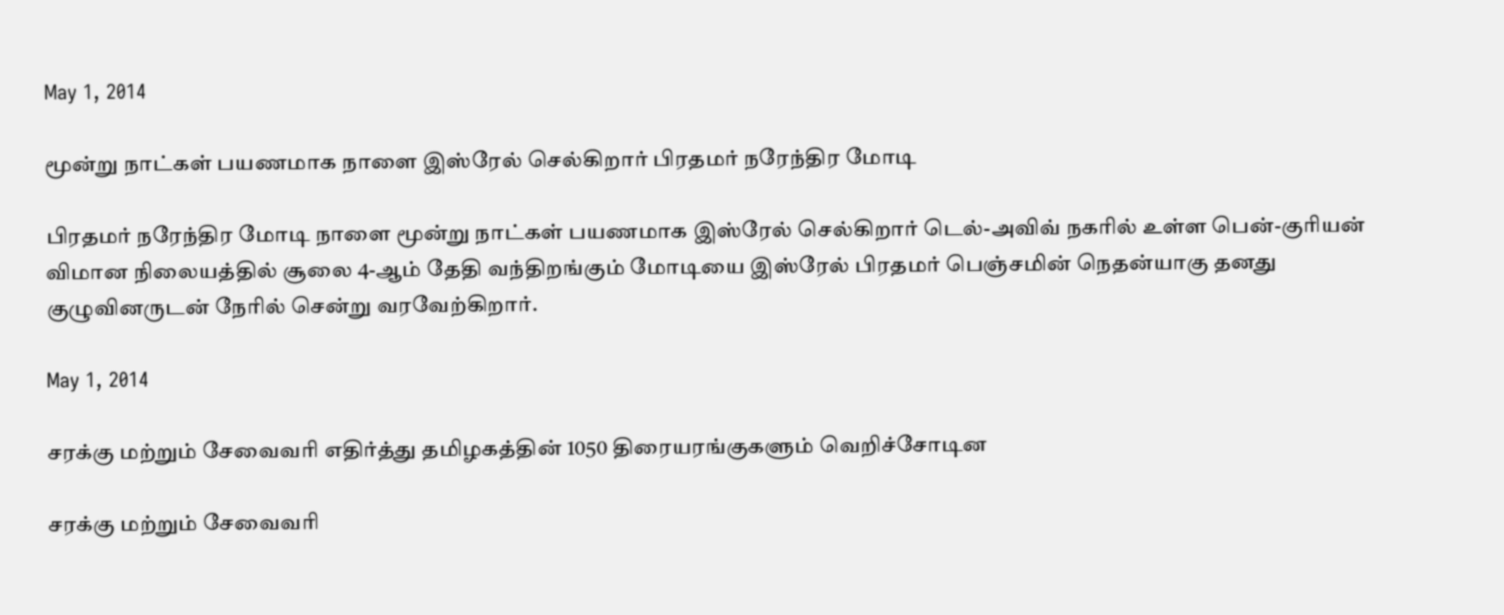May 1, 2014

மூன்று நாட்கள் பயணமாக நாளை இஸ்ரேல் செல்கிறார் பிரதமர் நரேந்திர மோடி

பிரதமர் நரேந்திர மோடி நாளை மூன்று நாட்கள் பயணமாக இஸ்ரேல் செல்கிறார் டெல்-அவிவ் நகரில் உள்ள பென்-குரியன் விமான நிலையத்தில் சூலை 4-ஆம் தேதி வந்திறங்கும் மோடியை இஸ்ரேல் பிரதமர் பெஞ்சமின் நெதன்யாகு தனது குழுவினருடன் நேரில் சென்று வரவேற்கிறார்.

May 1, 2014

சரக்கு மற்றும் சேவைவரி எதிர்த்து தமிழகத்தின் 1050 திரையரங்குகளும் வெறிச்சோடின

சரக்கு மற்றும் சேவைவரி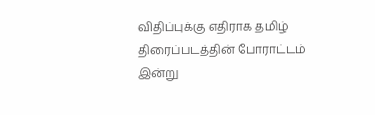விதிப்புக்கு எதிராக தமிழ் திரைப்படத்தின் போராட்டம் இன்று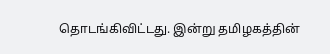தொடங்கிவிட்டது. இன்று தமிழகத்தின்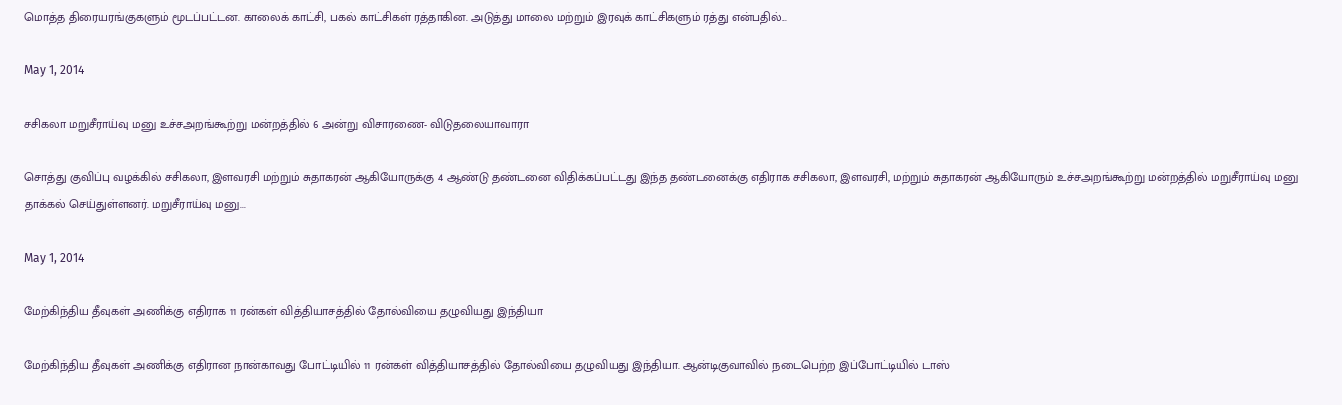மொத்த திரையரங்குகளும் மூடப்பட்டன. காலைக் காட்சி, பகல் காட்சிகள் ரத்தாகின. அடுத்து மாலை மற்றும் இரவுக் காட்சிகளும் ரத்து என்பதில்...

May 1, 2014

சசிகலா மறுசீராய்வு மனு உச்சஅறங்கூற்று மன்றத்தில் 6 அன்று விசாரணை- விடுதலையாவாரா

சொத்து குவிப்பு வழக்கில் சசிகலா, இளவரசி மற்றும் சுதாகரன் ஆகியோருக்கு 4 ஆண்டு தண்டனை விதிக்கப்பட்டது இந்த தண்டனைக்கு எதிராக சசிகலா, இளவரசி, மற்றும் சுதாகரன் ஆகியோரும் உச்சஅறங்கூற்று மன்றத்தில் மறுசீராய்வு மனு தாக்கல் செய்துள்ளனர். மறுசீராய்வு மனு...

May 1, 2014

மேற்கிந்திய தீவுகள் அணிக்கு எதிராக 11 ரன்கள் வித்தியாசத்தில் தோல்வியை தழுவியது இந்தியா

மேற்கிந்திய தீவுகள் அணிக்கு எதிரான நான்காவது போட்டியில் 11 ரன்கள் வித்தியாசத்தில் தோல்வியை தழுவியது இந்தியா. ஆன்டிகுவாவில் நடைபெற்ற இப்போட்டியில் டாஸ்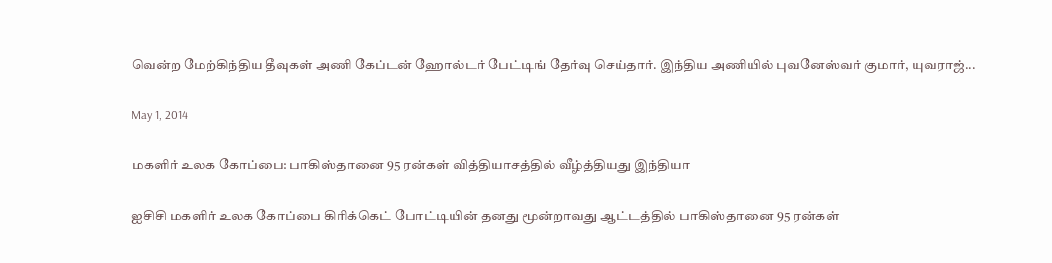வென்ற மேற்கிந்திய தீவுகள் அணி கேப்டன் ஹோல்டர் பேட்டிங் தேர்வு செய்தார். இந்திய அணியில் புவனேஸ்வர் குமார், யுவராஜ்...

May 1, 2014

மகளிர் உலக கோப்பை: பாகிஸ்தானை 95 ரன்கள் வித்தியாசத்தில் வீழ்த்தியது இந்தியா

ஐசிசி மகளிர் உலக கோப்பை கிரிக்கெட் போட்டியின் தனது மூன்றாவது ஆட்டத்தில் பாகிஸ்தானை 95 ரன்கள்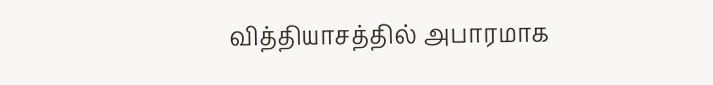வித்தியாசத்தில் அபாரமாக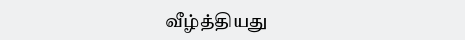வீழ்த்தியது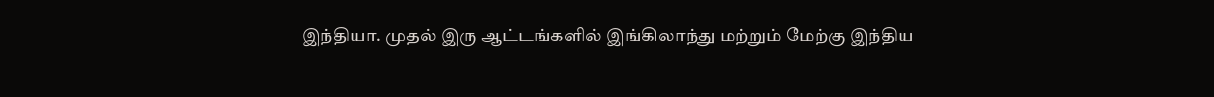இந்தியா. முதல் இரு ஆட்டங்களில் இங்கிலாந்து மற்றும் மேற்கு இந்திய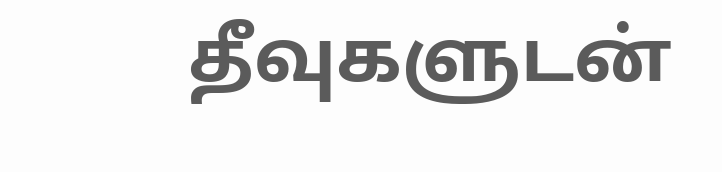தீவுகளுடன்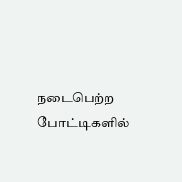நடைபெற்ற போட்டிகளில்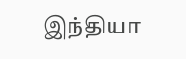இந்தியா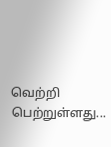வெற்றி பெற்றுள்ளது...